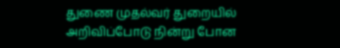துணை முதல்வர் துறையில் அறிவிப்போடு நின்று போன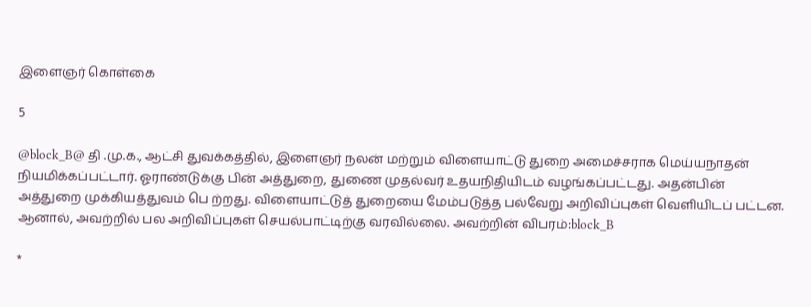இளைஞர் கொள்கை

5

@block_B@ தி .மு.க., ஆட்சி துவக்கத்தில், இளைஞர் நலன் மற்றும் விளையாட்டு துறை அமைச்சராக மெய்யநாதன் நியமிக்கப்பட்டார். ஓராண்டுக்கு பின் அத்துறை, துணை முதல்வர் உதயநிதியிடம் வழங்கப்பட்டது. அதன்பின் அத்துறை முக்கியத்துவம் பெ ற்றது. விளையாட்டுத் துறையை மேம்படுத்த பல்வேறு அறிவிப்புகள் வெளியிடப் பட்டன. ஆனால், அவற்றில் பல அறிவிப்புகள் செயல்பாட்டிற்கு வரவில்லை. அவற்றின் விபரம்:block_B

*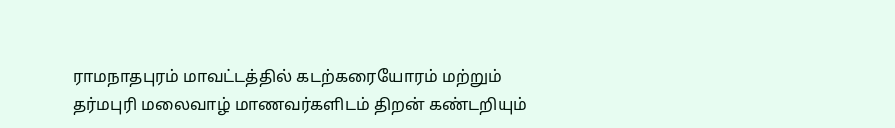ராமநாதபுரம் மாவட்டத்தில் கடற்கரையோரம் மற்றும் தர்மபுரி மலைவாழ் மாணவர்களிடம் திறன் கண்டறியும்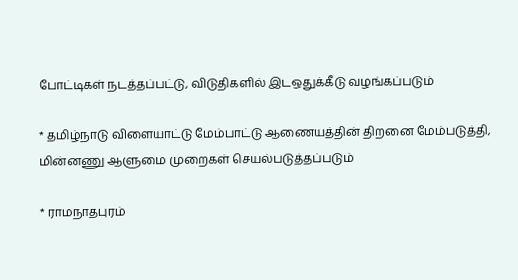போட்டிகள் நடத்தப்பட்டு, விடுதிகளில் இடஒதுக்கீடு வழங்கப்படும்

* தமிழ்நாடு விளையாட்டு மேம்பாட்டு ஆணையத்தின் திறனை மேம்படுத்தி, மின்னணு ஆளுமை முறைகள் செயல்படுத்தப்படும்

* ராமநாதபுரம்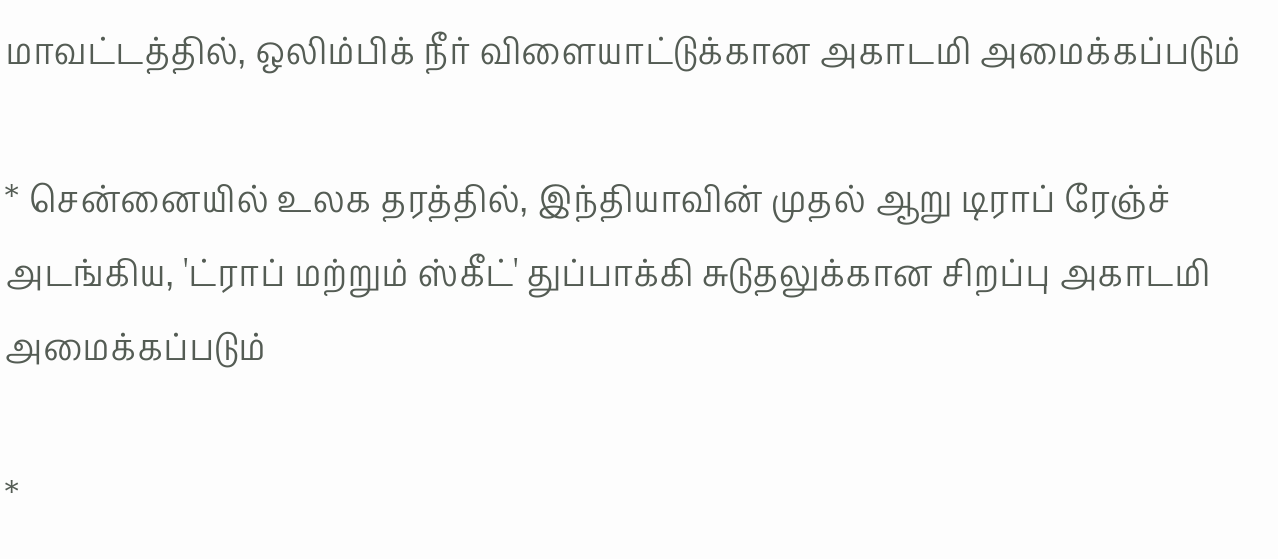மாவட்டத்தில், ஒலிம்பிக் நீர் விளையாட்டுக்கான அகாடமி அமைக்கப்படும்

* சென்னையில் உலக தரத்தில், இந்தியாவின் முதல் ஆறு டிராப் ரேஞ்ச் அடங்கிய, 'ட்ராப் மற்றும் ஸ்கீட்' துப்பாக்கி சுடுதலுக்கான சிறப்பு அகாடமி அமைக்கப்படும்

*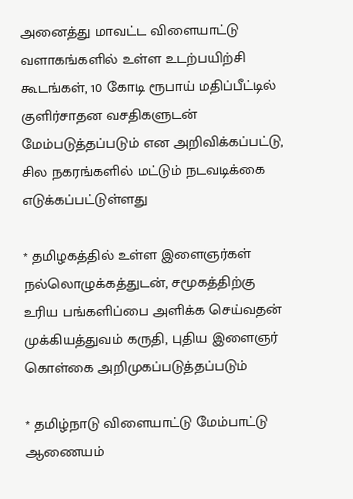அனைத்து மாவட்ட விளையாட்டு வளாகங்களில் உள்ள உடற்பயிற்சி கூடங்கள், 10 கோடி ரூபாய் மதிப்பீட்டில் குளிர்சாதன வசதிகளுடன் மேம்படுத்தப்படும் என அறிவிக்கப்பட்டு, சில நகரங்களில் மட்டும் நடவடிக்கை எடுக்கப்பட்டுள்ளது

* தமிழகத்தில் உள்ள இளைஞர்கள் நல்லொழுக்கத்துடன், சமூகத்திற்கு உரிய பங்களிப்பை அளிக்க செய்வதன் முக்கியத்துவம் கருதி, புதிய இளைஞர் கொள்கை அறிமுகப்படுத்தப்படும்

* தமிழ்நாடு விளையாட்டு மேம்பாட்டு ஆணையம்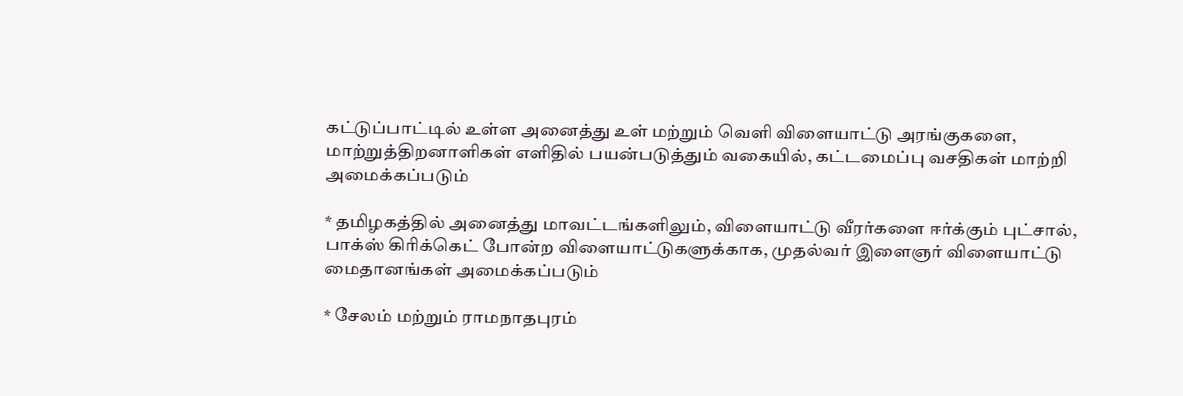கட்டுப்பாட்டில் உள்ள அனைத்து உள் மற்றும் வெளி விளையாட்டு அரங்குகளை, மாற்றுத்திறனாளிகள் எளிதில் பயன்படுத்தும் வகையில், கட்டமைப்பு வசதிகள் மாற்றி அமைக்கப்படும்

* தமிழகத்தில் அனைத்து மாவட்டங்களிலும், விளையாட்டு வீரர்களை ஈர்க்கும் புட்சால், பாக்ஸ் கிரிக்கெட் போன்ற விளையாட்டுகளுக்காக, முதல்வர் இளைஞர் விளையாட்டு மைதானங்கள் அமைக்கப்படும்

* சேலம் மற்றும் ராமநாதபுரம்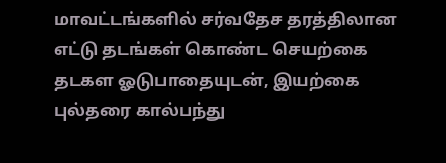மாவட்டங்களில் சர்வதேச தரத்திலான எட்டு தடங்கள் கொண்ட செயற்கை தடகள ஓடுபாதையுடன், இயற்கை புல்தரை கால்பந்து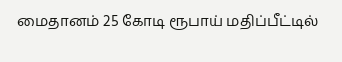மைதானம் 25 கோடி ரூபாய் மதிப்பீட்டில்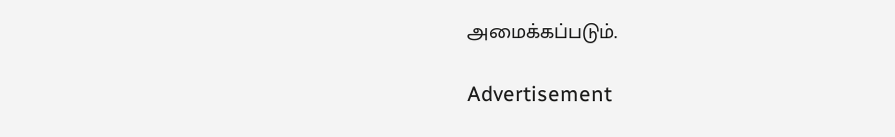அமைக்கப்படும்.

Advertisement